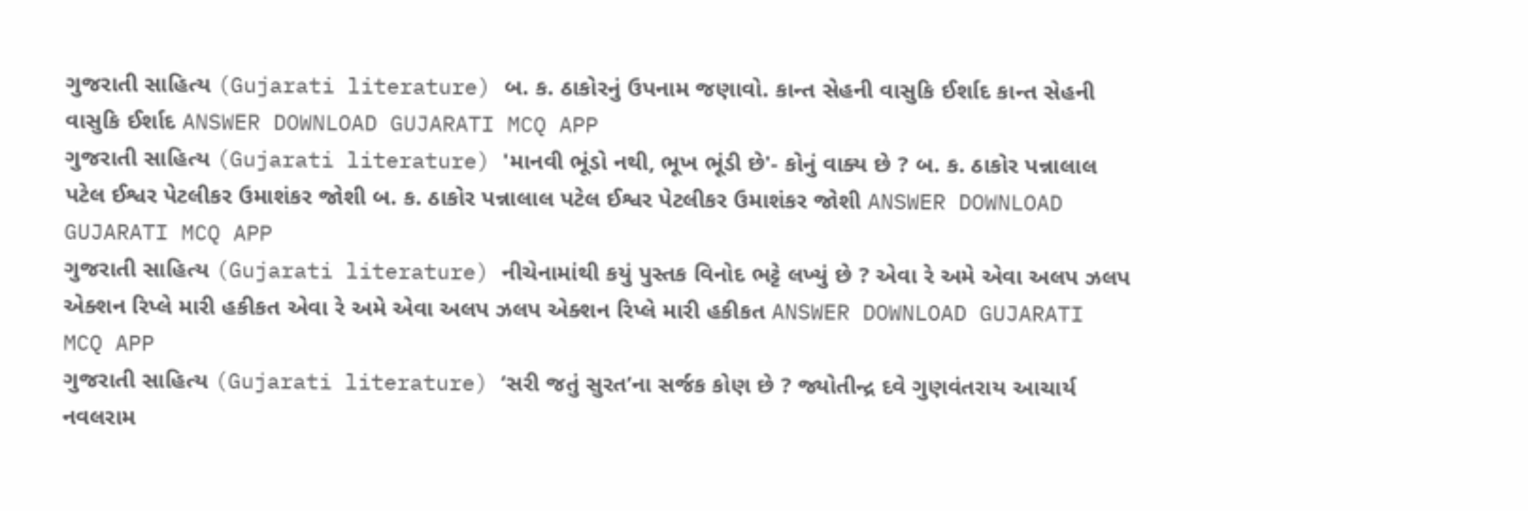ગુજરાતી સાહિત્ય (Gujarati literature) બ. ક. ઠાકોરનું ઉપનામ જણાવો. કાન્ત સેહની વાસુકિ ઈર્શાદ કાન્ત સેહની વાસુકિ ઈર્શાદ ANSWER DOWNLOAD GUJARATI MCQ APP
ગુજરાતી સાહિત્ય (Gujarati literature) 'માનવી ભૂંડો નથી, ભૂખ ભૂંડી છે'- કોનું વાક્ય છે ? બ. ક. ઠાકોર પન્નાલાલ પટેલ ઈશ્વર પેટલીકર ઉમાશંકર જોશી બ. ક. ઠાકોર પન્નાલાલ પટેલ ઈશ્વર પેટલીકર ઉમાશંકર જોશી ANSWER DOWNLOAD GUJARATI MCQ APP
ગુજરાતી સાહિત્ય (Gujarati literature) નીચેનામાંથી કયું પુસ્તક વિનોદ ભટ્ટે લખ્યું છે ? એવા રે અમે એવા અલપ ઝલપ એક્શન રિપ્લે મારી હકીકત એવા રે અમે એવા અલપ ઝલપ એક્શન રિપ્લે મારી હકીકત ANSWER DOWNLOAD GUJARATI MCQ APP
ગુજરાતી સાહિત્ય (Gujarati literature) ‘સરી જતું સુરત’ના સર્જક કોણ છે ? જ્યોતીન્દ્ર દવે ગુણવંતરાય આચાર્ય નવલરામ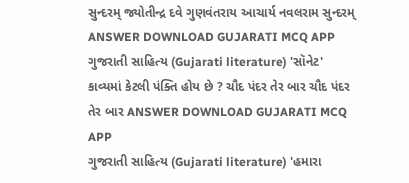સુન્દરમ્ જ્યોતીન્દ્ર દવે ગુણવંતરાય આચાર્ય નવલરામ સુન્દરમ્ ANSWER DOWNLOAD GUJARATI MCQ APP
ગુજરાતી સાહિત્ય (Gujarati literature) 'સૉનેટ' કાવ્યમાં કેટલી પંક્તિ હોય છે ? ચૌદ પંદર તેર બાર ચૌદ પંદર તેર બાર ANSWER DOWNLOAD GUJARATI MCQ APP
ગુજરાતી સાહિત્ય (Gujarati literature) 'હમારા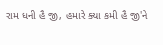રામ ધની હૈ જી, હમારે ક્યા કમી હૈ જી'ને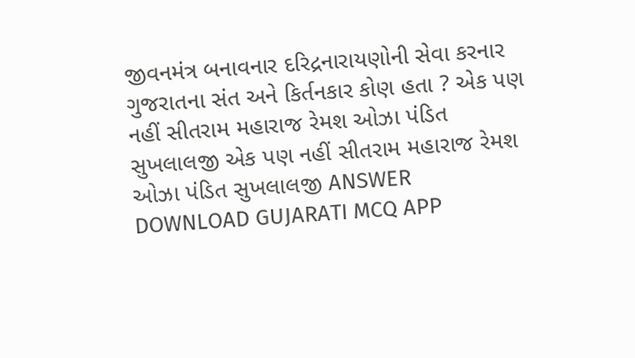જીવનમંત્ર બનાવનાર દરિદ્રનારાયણોની સેવા કરનાર ગુજરાતના સંત અને કિર્તનકાર કોણ હતા ? એક પણ નહીં સીતરામ મહારાજ રેમશ ઓઝા પંડિત સુખલાલજી એક પણ નહીં સીતરામ મહારાજ રેમશ ઓઝા પંડિત સુખલાલજી ANSWER DOWNLOAD GUJARATI MCQ APP